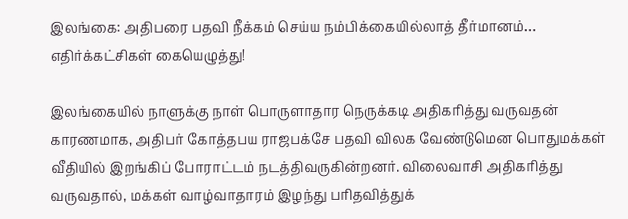இலங்கை: அதிபரை பதவி நீக்கம் செய்ய நம்பிக்கையில்லாத் தீர்மானம்… எதிர்க்கட்சிகள் கையெழுத்து!

இலங்கையில் நாளுக்கு நாள் பொருளாதார நெருக்கடி அதிகரித்து வருவதன் காரணமாக, அதிபர் கோத்தபய ராஜபக்சே பதவி விலக வேண்டுமென பொதுமக்கள் வீதியில் இறங்கிப் போராட்டம் நடத்திவருகின்றனர். விலைவாசி அதிகரித்து வருவதால், மக்கள் வாழ்வாதாரம் இழந்து பரிதவித்துக்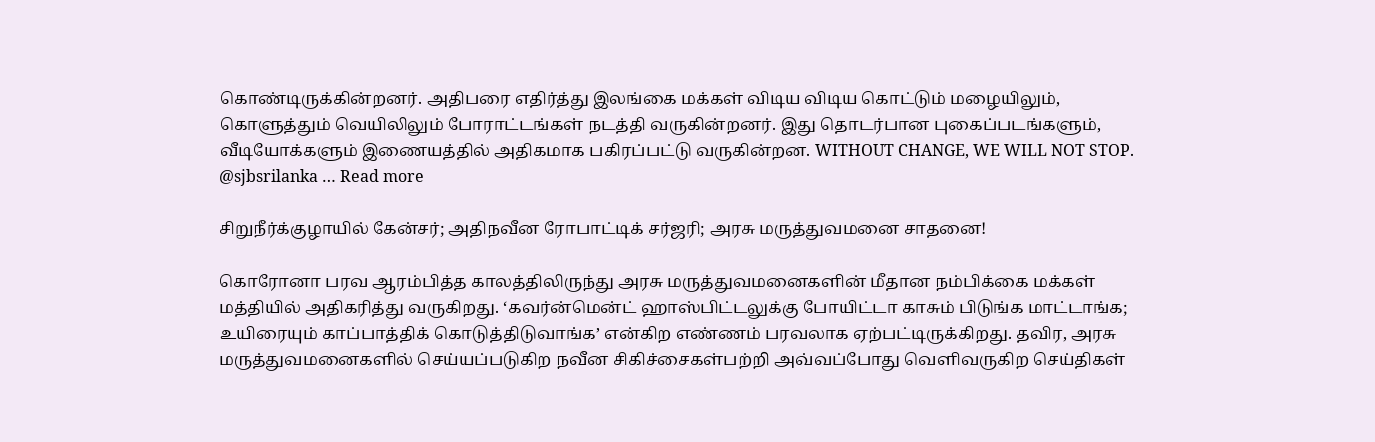கொண்டிருக்கின்றனர். அதிபரை எதிர்த்து இலங்கை மக்கள் விடிய விடிய கொட்டும் மழையிலும், கொளுத்தும் வெயிலிலும் போராட்டங்கள் நடத்தி வருகின்றனர். இது தொடர்பான புகைப்படங்களும், வீடியோக்களும் இணையத்தில் அதிகமாக பகிரப்பட்டு வருகின்றன. WITHOUT CHANGE, WE WILL NOT STOP. @sjbsrilanka … Read more

சிறுநீர்க்குழாயில் கேன்சர்; அதிநவீன ரோபாட்டிக் சர்ஜரி; அரசு மருத்துவமனை சாதனை!

கொரோனா பரவ ஆரம்பித்த காலத்திலிருந்து அரசு மருத்துவமனைகளின் மீதான நம்பிக்கை மக்கள் மத்தியில் அதிகரித்து வருகிறது. ‘கவர்ன்மென்ட் ஹாஸ்பிட்டலுக்கு போயிட்டா காசும் பிடுங்க மாட்டாங்க; உயிரையும் காப்பாத்திக் கொடுத்திடுவாங்க’ என்கிற எண்ணம் பரவலாக ஏற்பட்டிருக்கிறது. தவிர, அரசு மருத்துவமனைகளில் செய்யப்படுகிற நவீன சிகிச்சைகள்பற்றி அவ்வப்போது வெளிவருகிற செய்திகள்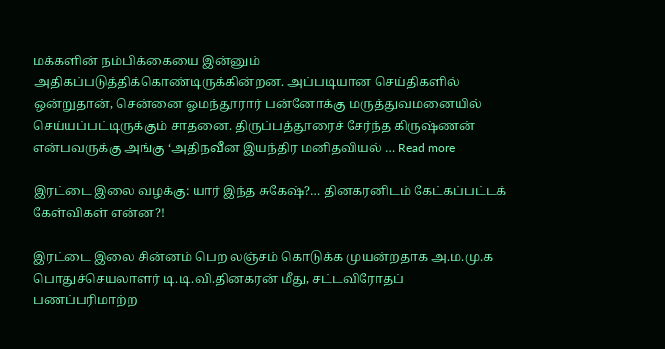மக்களின் நம்பிக்கையை இன்னும் அதிகப்படுத்திக்கொண்டிருக்கின்றன. அப்படியான செய்திகளில் ஒன்றுதான், சென்னை ஓமந்தூரார் பன்னோக்கு மருத்துவமனையில் செய்யப்பட்டிருக்கும் சாதனை. திருப்பத்தூரைச் சேர்ந்த கிருஷ்ணன் என்பவருக்கு அங்கு ‘அதிநவீன இயந்திர மனிதவியல் … Read more

இரட்டை இலை வழக்கு: யார் இந்த சுகேஷ்?… தினகரனிடம் கேட்கப்பட்டக் கேள்விகள் என்ன?!

இரட்டை இலை சின்னம் பெற லஞ்சம் கொடுக்க முயன்றதாக அ.ம.மு.க பொதுச்செயலாளர் டி.டி.வி.தினகரன் மீது, சட்டவிரோதப் பணப்பரிமாற்ற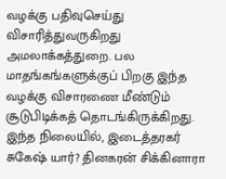வழக்கு பதிவுசெய்து விசாரித்துவருகிறது அமலாக்கத்துறை. பல மாதங்கங்களுக்குப் பிறகு இந்த வழக்கு விசாரணை மீண்டும் சூடுபிடிக்கத் தொடங்கிருக்கிறது. இந்த நிலையில், இடைத்தரகர் சுகேஷ் யார்? தினகரன் சிக்கினாரா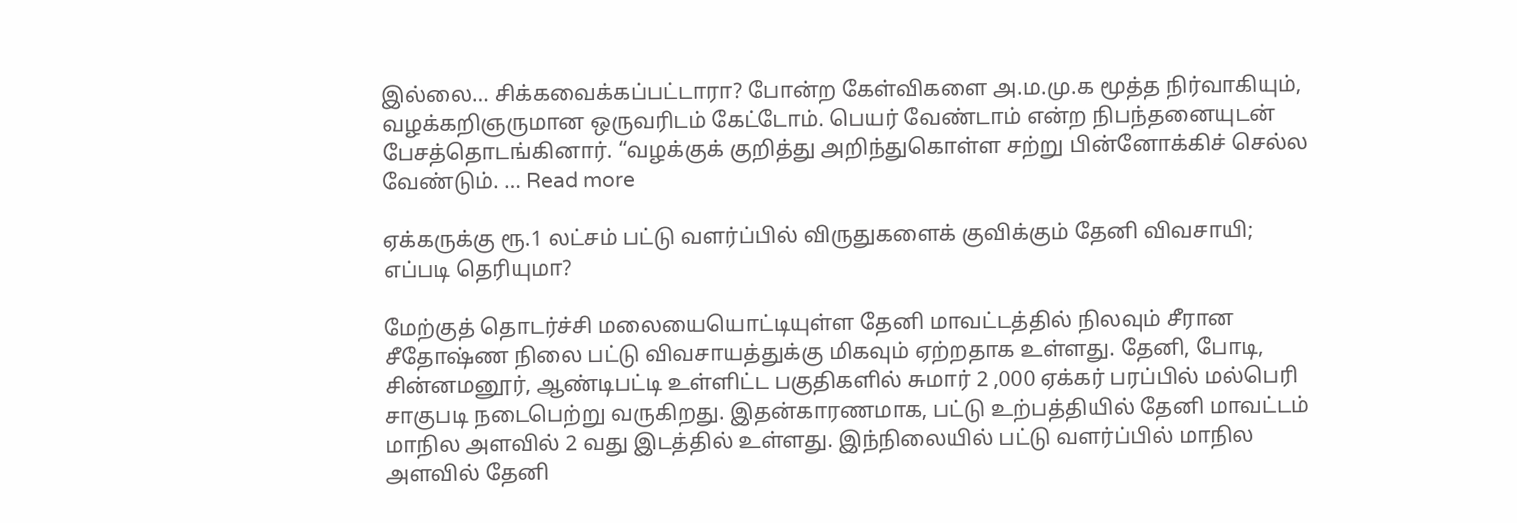இல்லை… சிக்கவைக்கப்பட்டாரா? போன்ற கேள்விகளை அ.ம.மு.க மூத்த நிர்வாகியும், வழக்கறிஞருமான ஒருவரிடம் கேட்டோம். பெயர் வேண்டாம் என்ற நிபந்தனையுடன் பேசத்தொடங்கினார். “வழக்குக் குறித்து அறிந்துகொள்ள சற்று பின்னோக்கிச் செல்ல வேண்டும். … Read more

ஏக்கருக்கு ரூ.1 லட்சம் பட்டு வளர்ப்பில் விருதுகளைக் குவிக்கும் தேனி விவசாயி; எப்படி தெரியுமா?

மேற்குத் தொடர்ச்சி மலையையொட்டியுள்ள தேனி மாவட்டத்தில் நிலவும் சீரான சீதோஷ்ண நிலை பட்டு விவசாயத்துக்கு மிகவும் ஏற்றதாக உள்ளது. தேனி, போடி, சின்னமனூர், ஆண்டிபட்டி உள்ளிட்ட பகுதிகளில் சுமார் 2 ,000 ஏக்கர் பரப்பில் மல்பெரி சாகுபடி நடைபெற்று வருகிறது. இதன்காரணமாக, பட்டு உற்பத்தியில் தேனி மாவட்டம் மாநில அளவில் 2 வது இடத்தில் உள்ளது. இந்நிலையில் பட்டு வளர்ப்பில் மாநில அளவில் தேனி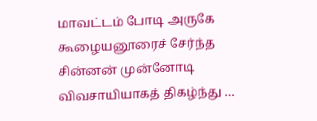மாவட்டம் போடி அருகே கூழையனூரைச் சேர்ந்த சின்னன் முன்னோடி விவசாயியாகத் திகழ்ந்து …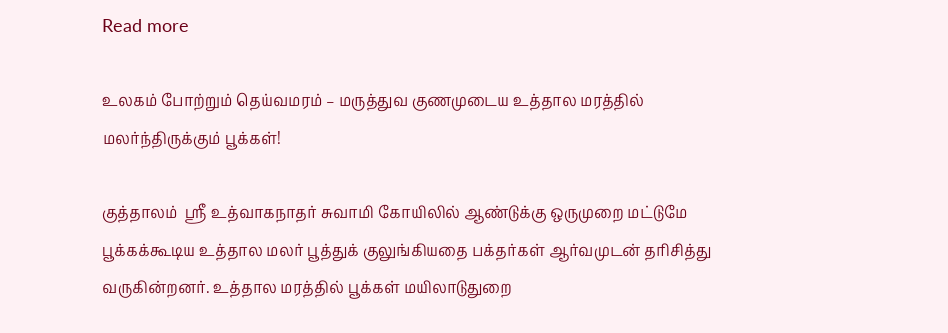Read more

உலகம் போற்றும் தெய்வமரம் – மருத்துவ குணமுடைய உத்தால மரத்தில் மலர்ந்திருக்கும் பூக்கள்!

குத்தாலம்  ஸ்ரீ உத்வாகநாதர் சுவாமி கோயிலில் ஆண்டுக்கு ஒருமுறை மட்டுமே பூக்கக்கூடிய உத்தால மலர் பூத்துக் குலுங்கியதை பக்தர்கள் ஆர்வமுடன் தரிசித்து வருகின்றனர். உத்தால மரத்தில் பூக்கள் மயிலாடுதுறை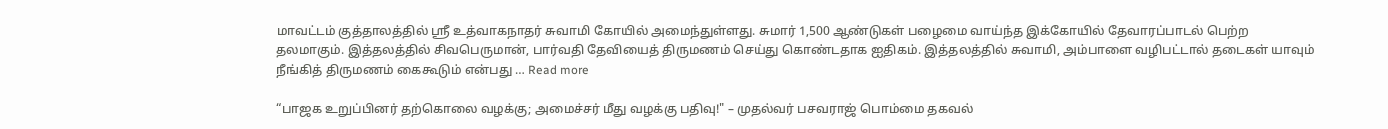மாவட்டம் குத்தாலத்தில் ஸ்ரீ உத்வாகநாதர் சுவாமி கோயில் அமைந்துள்ளது. சுமார் 1,500 ஆண்டுகள் பழைமை வாய்ந்த இக்கோயில் தேவாரப்பாடல் பெற்ற தலமாகும். இத்தலத்தில் சிவபெருமான், பார்வதி தேவியைத் திருமணம் செய்து கொண்டதாக ஐதிகம். இத்தலத்தில் சுவாமி, அம்பாளை வழிபட்டால் தடைகள் யாவும் நீங்கித் திருமணம் கைகூடும் என்பது … Read more

“பாஜக உறுப்பினர் தற்கொலை வழக்கு; அமைச்சர் மீது வழக்கு பதிவு!" – முதல்வர் பசவராஜ் பொம்மை தகவல்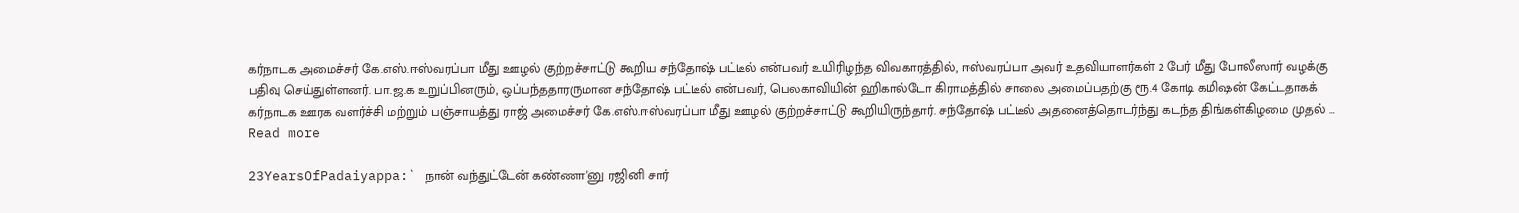கர்நாடக அமைச்சர் கே.எஸ்.ஈஸ்வரப்பா மீது ஊழல் குற்றச்சாட்டு கூறிய சந்தோஷ் பட்டீல் என்பவர் உயிரிழந்த விவகாரத்தில், ஈஸ்வரப்பா அவர் உதவியாளர்கள் 2 பேர் மீது போலீஸார் வழக்கு பதிவு செய்துள்ளனர். பா.ஜ.க உறுப்பினரும், ஒப்பந்ததாரருமான சந்தோஷ் பட்டீல் என்பவர், பெலகாவியின் ஹிகால்டோ கிராமத்தில் சாலை அமைப்பதற்கு ரூ.4 கோடி கமிஷன் கேட்டதாகக் கர்நாடக ஊரக வளர்ச்சி மற்றும் பஞ்சாயத்து ராஜ் அமைச்சர் கே.எஸ்.ஈஸ்வரப்பா மீது ஊழல் குற்றச்சாட்டு கூறியிருந்தார். சந்தோஷ் பட்டீல் அதனைத்தொடர்ந்து கடந்த திங்கள்கிழமை முதல் … Read more

23YearsOfPadaiyappa:` நான் வந்துட்டேன் கண்ணா'னு ரஜினி சார்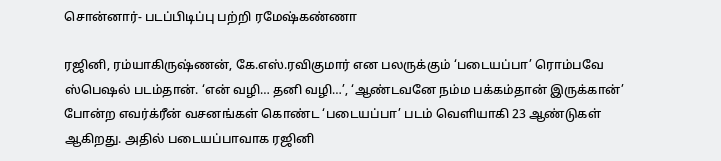சொன்னார்- படப்பிடிப்பு பற்றி ரமேஷ்கண்ணா

ரஜினி, ரம்யாகிருஷ்ணன், கே.எஸ்.ரவிகுமார் என பலருக்கும் ‘படையப்பா’ ரொம்பவே ஸ்பெஷல் படம்தான். ‘என் வழி… தனி வழி…’, ‘ஆண்டவனே நம்ம பக்கம்தான் இருக்கான்’ போன்ற எவர்க்ரீன் வசனங்கள் கொண்ட ‘படையப்பா’ படம் வெளியாகி 23 ஆண்டுகள் ஆகிறது. அதில் படையப்பாவாக ரஜினி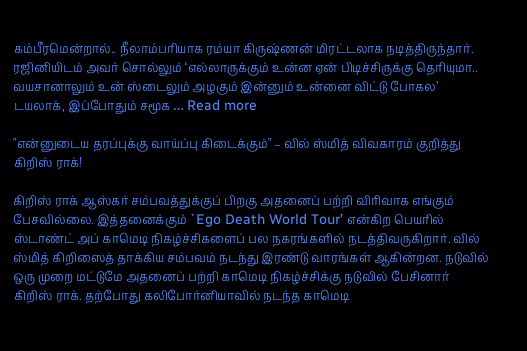கம்பீரமென்றால்.. நீலாம்பரியாக ரம்யா கிருஷ்ணன் மிரட்டலாக நடித்திருந்தார். ரஜினியிடம் அவர் சொல்லும் ‘எல்லாருக்கும் உன்ன ஏன் பிடிச்சிருக்கு தெரியுமா.. வயசானாலும் உன் ஸ்டைலும் அழகும் இன்னும் உன்னை விட்டு போகல’ டயலாக், இப்போதும் சமூக … Read more

"என்னுடைய தரப்புக்கு வாய்ப்பு கிடைக்கும்" – வில் ஸ்மித் விவகாரம் குறித்து கிறிஸ் ராக்!

கிறிஸ் ராக் ஆஸ்கர் சம்பவத்துக்குப் பிறகு அதனைப் பற்றி விரிவாக எங்கும் பேசவில்லை. இத்தனைக்கும் `Ego Death World Tour’ என்கிற பெயரில் ஸ்டாண்ட் அப் காமெடி நிகழ்ச்சிகளைப் பல நகரங்களில் நடத்திவருகிறார். வில் ஸ்மித் கிறிஸைத் தாக்கிய சம்பவம் நடந்து இரண்டு வாரங்கள் ஆகின்றன. நடுவில் ஒரு முறை மட்டுமே அதனைப் பற்றி காமெடி நிகழ்ச்சிக்கு நடுவில் பேசினார் கிறிஸ் ராக். தற்போது கலிபோர்னியாவில் நடந்த காமெடி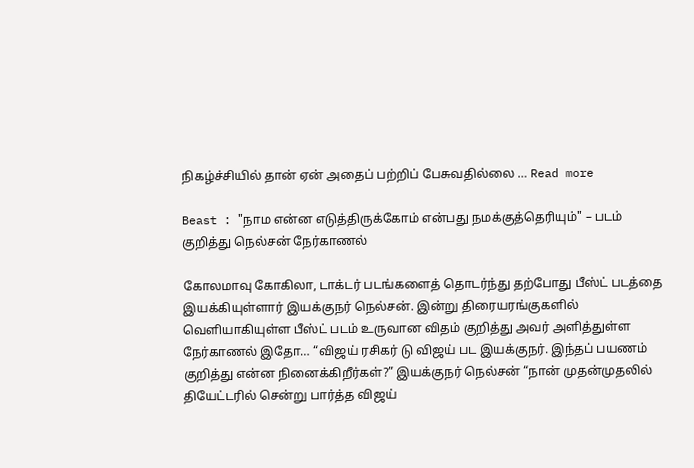நிகழ்ச்சியில் தான் ஏன் அதைப் பற்றிப் பேசுவதில்லை … Read more

Beast : "நாம என்ன எடுத்திருக்கோம் என்பது நமக்குத்தெரியும்" – படம் குறித்து நெல்சன் நேர்காணல்

கோலமாவு கோகிலா, டாக்டர் படங்களைத் தொடர்ந்து தற்போது பீஸ்ட் படத்தை இயக்கியுள்ளார் இயக்குநர் நெல்சன். இன்று திரையரங்குகளில் வெளியாகியுள்ள பீஸ்ட் படம் உருவான விதம் குறித்து அவர் அளித்துள்ள நேர்காணல் இதோ… “விஜய் ரசிகர் டு விஜய் பட இயக்குநர். இந்தப் பயணம் குறித்து என்ன நினைக்கிறீர்கள்?” இயக்குநர் நெல்சன் “நான் முதன்முதலில் தியேட்டரில் சென்று பார்த்த விஜய்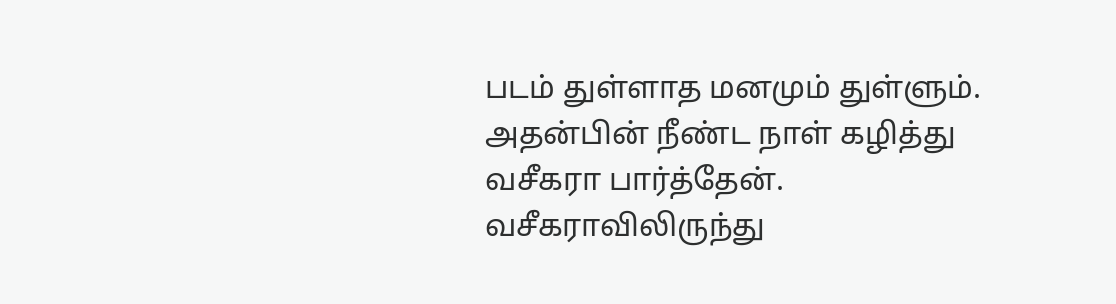படம் துள்ளாத மனமும் துள்ளும். அதன்பின் நீண்ட நாள் கழித்து வசீகரா பார்த்தேன். வசீகராவிலிருந்து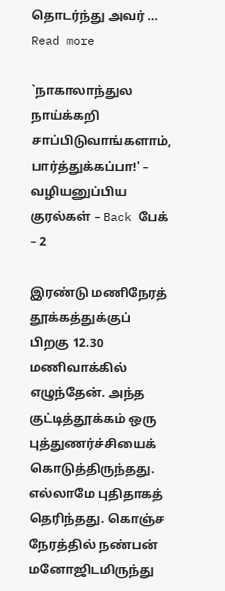தொடர்ந்து அவர் … Read more

`நாகாலாந்துல நாய்க்கறி சாப்பிடுவாங்களாம், பார்த்துக்கப்பா!' – வழியனுப்பிய குரல்கள் – Back பேக் – 2

இரண்டு மணிநேரத் தூக்கத்துக்குப் பிறகு 12.30 மணிவாக்கில் எழுந்தேன். அந்த குட்டித்தூக்கம் ஒரு புத்துணர்ச்சியைக் கொடுத்திருந்தது. எல்லாமே புதிதாகத் தெரிந்தது. கொஞ்ச நேரத்தில் நண்பன் மனோஜிடமிருந்து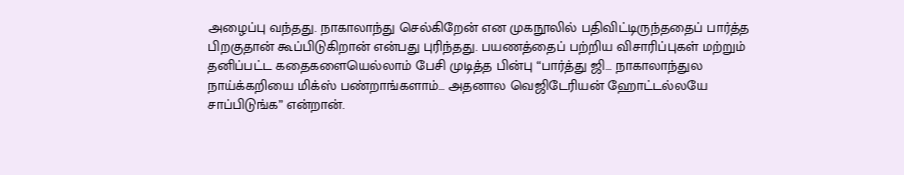அழைப்பு வந்தது. நாகாலாந்து செல்கிறேன் என முகநூலில் பதிவிட்டிருந்ததைப் பார்த்த பிறகுதான் கூப்பிடுகிறான் என்பது புரிந்தது. பயணத்தைப் பற்றிய விசாரிப்புகள் மற்றும் தனிப்பட்ட கதைகளையெல்லாம் பேசி முடித்த பின்பு “பார்த்து ஜி… நாகாலாந்துல நாய்க்கறியை மிக்ஸ் பண்றாங்களாம்… அதனால வெஜிடேரியன் ஹோட்டல்லயே சாப்பிடுங்க” என்றான்.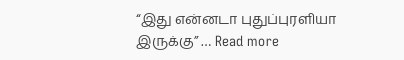“இது என்னடா புதுப்புரளியா இருக்கு” … Read more